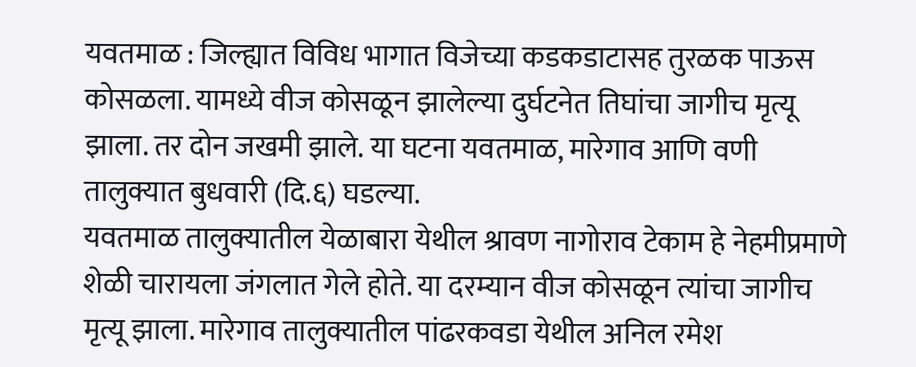यवतमाळ : जिल्ह्यात विविध भागात विजेच्या कडकडाटासह तुरळक पाऊस कोसळला. यामध्ये वीज कोसळून झालेल्या दुर्घटनेत तिघांचा जागीच मृत्यू झाला. तर दोन जखमी झाले. या घटना यवतमाळ, मारेगाव आणि वणी तालुक्यात बुधवारी (दि.६) घडल्या.
यवतमाळ तालुक्यातील येळाबारा येथील श्रावण नागोराव टेकाम हे नेहमीप्रमाणे शेळी चारायला जंगलात गेले होते. या दरम्यान वीज कोसळून त्यांचा जागीच मृत्यू झाला. मारेगाव तालुक्यातील पांढरकवडा येथील अनिल रमेश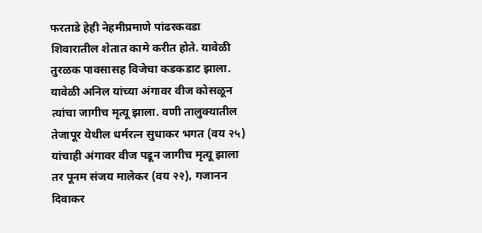फरताडे हेही नेहमीप्रमाणे पांढरकवडा शिवारातील शेतात कामे करीत होते. यावेळी तुरळक पावसासह विजेचा कडकडाट झाला. यावेळी अनिल यांच्या अंगावर वीज कोसळून त्यांचा जागीच मृत्यू झाला. वणी तालुक्यातील तेजापूर येथील धर्मरत्न सुधाकर भगत (वय २५) यांचाही अंगावर वीज पडून जागीच मृत्यू झाला तर पूनम संजय मालेकर (वय २२), गजानन दिवाकर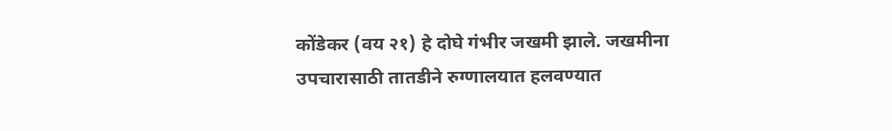कोंडेकर (वय २१) हे दोघे गंभीर जखमी झाले. जखमीना उपचारासाठी तातडीने रुग्णालयात हलवण्यात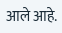आले आहे.